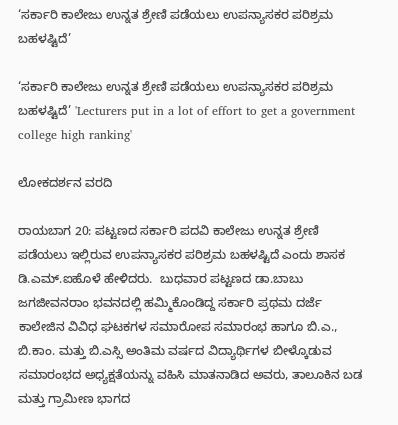‘ಸರ್ಕಾರಿ ಕಾಲೇಜು ಉನ್ನತ ಶ್ರೇಣಿ ಪಡೆಯಲು ಉಪನ್ಯಾಸಕರ ಪರಿಶ್ರಮ ಬಹಳಷ್ಟಿದೆ’

‘ಸರ್ಕಾರಿ ಕಾಲೇಜು ಉನ್ನತ ಶ್ರೇಣಿ ಪಡೆಯಲು ಉಪನ್ಯಾಸಕರ ಪರಿಶ್ರಮ ಬಹಳಷ್ಟಿದೆ’ 'Lecturers put in a lot of effort to get a government college high ranking'

ಲೋಕದರ್ಶನ ವರದಿ

ರಾಯಬಾಗ 20: ಪಟ್ಟಣದ ಸರ್ಕಾರಿ ಪದವಿ ಕಾಲೇಜು ಉನ್ನತ ಶ್ರೇಣಿ ಪಡೆಯಲು ಇಲ್ಲಿರುವ ಉಪನ್ಯಾಸಕರ ಪರಿಶ್ರಮ ಬಹಳಷ್ಟಿದೆ ಎಂದು ಶಾಸಕ ಡಿ.ಎಮ್‌.ಐಹೊಳೆ ಹೇಳಿದರು.  ಬುಧವಾರ ಪಟ್ಟಣದ ಡಾ.ಬಾಬು ಜಗಜೀವನರಾಂ ಭವನದಲ್ಲಿ ಹಮ್ಮಿಕೊಂಡಿದ್ದ ಸರ್ಕಾರಿ ಪ್ರಥಮ ದರ್ಜೆ ಕಾಲೇಜಿನ ವಿವಿಧ ಘಟಕಗಳ ಸಮಾರೋಪ ಸಮಾರಂಭ ಹಾಗೂ ಬಿ.ಎ., ಬಿ.ಕಾಂ. ಮತ್ತು ಬಿ.ಎಸ್ಸಿ ಅಂತಿಮ ವರ್ಷದ ವಿದ್ಯಾರ್ಥಿಗಳ ಬೀಳ್ಕೊಡುವ ಸಮಾರಂಭದ ಅಧ್ಯಕ್ಷತೆಯನ್ನು ವಹಿಸಿ ಮಾತನಾಡಿದ ಅವರು, ತಾಲೂಕಿನ ಬಡ ಮತ್ತು ಗ್ರಾಮೀಣ ಭಾಗದ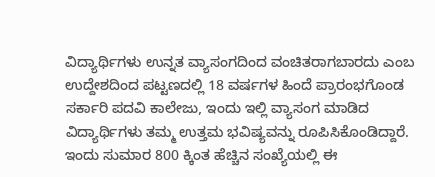ವಿದ್ಯಾರ್ಥಿಗಳು ಉನ್ನತ ವ್ಯಾಸಂಗದಿಂದ ವಂಚಿತರಾಗಬಾರದು ಎಂಬ ಉದ್ದೇಶದಿಂದ ಪಟ್ಟಣದಲ್ಲಿ 18 ವರ್ಷಗಳ ಹಿಂದೆ ಪ್ರಾರಂಭಗೊಂಡ ಸರ್ಕಾರಿ ಪದವಿ ಕಾಲೇಜು, ಇಂದು ಇಲ್ಲಿ ವ್ಯಾಸಂಗ ಮಾಡಿದ ವಿದ್ಯಾರ್ಥಿಗಳು ತಮ್ಮ ಉತ್ತಮ ಭವಿಷ್ಯವನ್ನು ರೂಪಿಸಿಕೊಂಡಿದ್ದಾರೆ. ಇಂದು ಸುಮಾರ 800 ಕ್ಕಿಂತ ಹೆಚ್ಚಿನ ಸಂಖ್ಯೆಯಲ್ಲಿ ಈ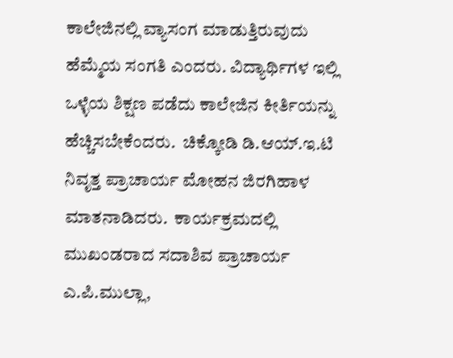ಕಾಲೇಜಿನಲ್ಲಿ ವ್ಯಾಸಂಗ ಮಾಡುತ್ತಿರುವುದು ಹೆಮ್ಮೆಯ ಸಂಗತಿ ಎಂದರು. ವಿದ್ಯಾರ್ಥಿಗಳ ಇಲ್ಲಿ ಒಳ್ಳೆಯ ಶಿಕ್ಷಣ ಪಡೆದು ಕಾಲೇಜಿನ ಕೀರ್ತಿಯನ್ನು ಹೆಚ್ಚಿಸಬೇಕೆಂದರು.  ಚಿಕ್ಕೋಡಿ ಡಿ.ಆಯ್‌.ಇ.ಟಿ ನಿವೃತ್ತ ಪ್ರಾಚಾರ್ಯ ಮೋಹನ ಜಿರಗಿಹಾಳ ಮಾತನಾಡಿದರು.  ಕಾರ್ಯಕ್ರಮದಲ್ಲಿ ಮುಖಂಡರಾದ ಸದಾಶಿವ ಪ್ರಾಚಾರ್ಯ ಎ.ಪಿ.ಮುಲ್ಲಾ,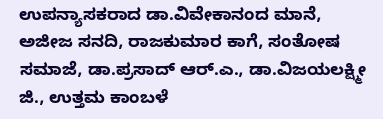ಉಪನ್ಯಾಸಕರಾದ ಡಾ.ವಿವೇಕಾನಂದ ಮಾನೆ, ಅಜೀಜ ಸನದಿ, ರಾಜಕುಮಾರ ಕಾಗೆ, ಸಂತೋಷ ಸಮಾಜೆ, ಡಾ.ಪ್ರಸಾದ್ ಆರ್‌.ಎ., ಡಾ.ವಿಜಯಲಕ್ಷ್ಮೀ ಜಿ., ಉತ್ತಮ ಕಾಂಬಳೆ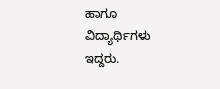ಹಾಗೂ ವಿದ್ಯಾರ್ಥಿಗಳು ಇದ್ದರು.